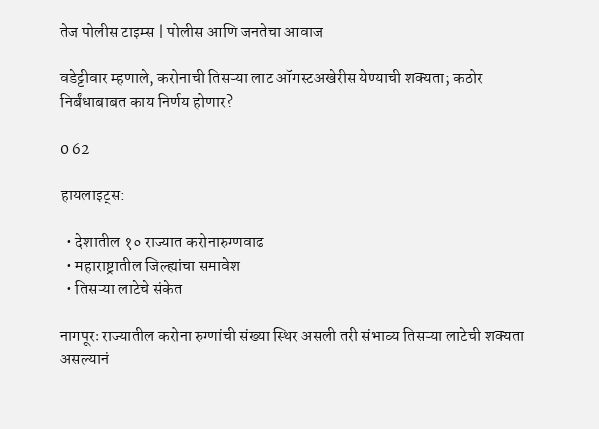तेज पोलीस टाइम्स | पोलीस आणि जनतेचा आवाज

वडेट्टीवार म्हणाले, करोनाची तिसऱ्या लाट ऑगस्टअखेरीस येण्याची शक्यता; कठोर निर्बंधाबाबत काय निर्णय होणार?

0 62

हायलाइट्स:

  • देशातील १० राज्यात करोनारुग्णवाढ
  • महाराष्ट्रातील जिल्ह्यांचा समावेश
  • तिसऱ्या लाटेचे संकेत

नागपूरः राज्यातील करोना रुग्णांची संख्या स्थिर असली तरी संभाव्य तिसऱ्या लाटेची शक्यता असल्यानं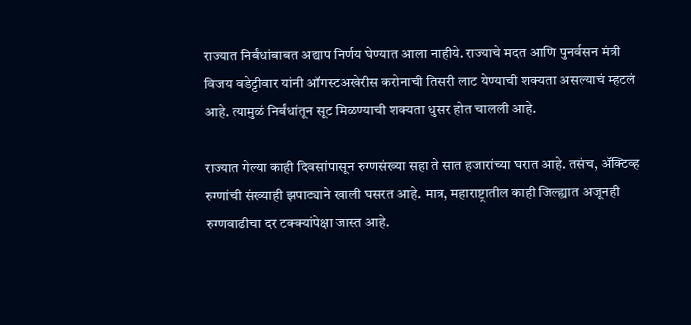राज्यात निर्बंधांबाबत अद्याप निर्णय घेण्यात आला नाहीये. राज्याचे मदत आणि पुनर्वसन मंत्री विजय वडेट्टीवार यांनी ऑगस्टअखेरीस करोनाची तिसरी लाट येण्याची शक्यता असल्याचं म्हटलं आहे. त्यामुळं निर्बंधांतून सूट मिळण्याची शक्यता धुसर होत चालली आहे.

राज्यात गेल्या काही दिवसांपासून रुग्णसंख्या सहा ते सात हजारांच्या घरात आहे. तसंच, ॲक्टिव्ह रुग्णांची संख्याही झपाट्याने खाली घसरत आहे. मात्र, महाराष्ट्रातील काही जिल्ह्यात अजूनही रुग्णवाढीचा दर टक्क्यांपेक्षा जास्त आहे.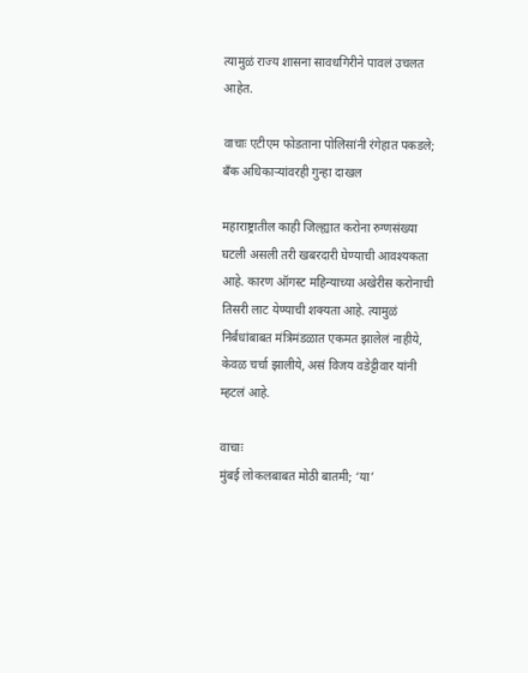त्यामुळं राज्य शासना सावधगिरीने पावलं उचलत आहेत.

वाचाः एटीएम फोडताना पोलिसांनी रंगेहात पकडले; बँक अधिकाऱ्यांवरही गुन्हा दाखल

महाराष्ट्रातील काही जिल्ह्यात करोना रुग्णसंख्या घटली असली तरी खबरदारी घेण्याची आवश्यकता आहे. कारण ऑगस्ट महिन्याच्या अखेरीस करोनाची तिसरी लाट येण्याची शक्यता आहे. त्यामुळं निर्बंधांबाबत मंत्रिमंडळात एकमत झालेलं नाहीये, केवळ चर्चा झालीये, असं विजय वडेट्टीवार यांनी म्हटलं आहे.

वाचाः
मुंबई लोकलबाबत मोठी बातमी; ‘या’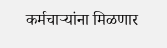कर्मचाऱ्यांना मिळणार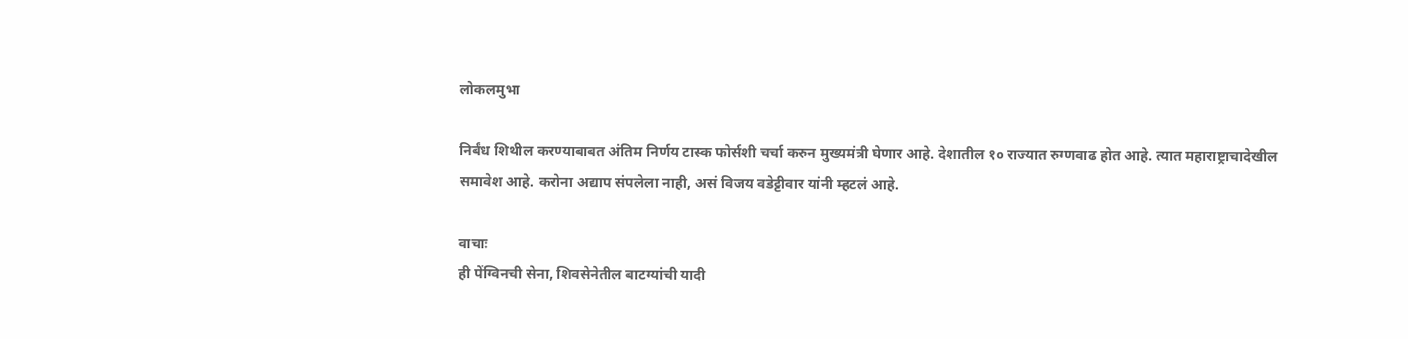लोकलमुभा

निर्बंध शिथील करण्याबाबत अंतिम निर्णय टास्क फोर्सशी चर्चा करुन मुख्यमंत्री घेणार आहे. देशातील १० राज्यात रुग्णवाढ होत आहे. त्यात महाराष्ट्राचादेखील समावेश आहे. करोना अद्याप संपलेला नाही, असं विजय वडेट्टीवार यांनी म्हटलं आहे.

वाचाः
ही पेंग्विनची सेना, शिवसेनेतील बाटग्यांची यादी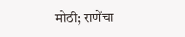मोठी; राणेंचा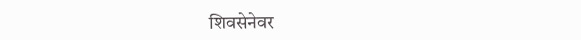शिवसेनेवर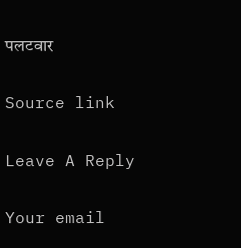पलटवार

Source link

Leave A Reply

Your email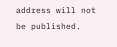address will not be published.